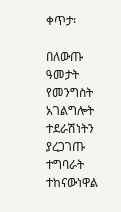ቀጥታ፡

በለውጡ ዓመታት የመንግስት አገልግሎት ተደራሽነትን ያረጋገጡ ተግባራት ተከናውነዋል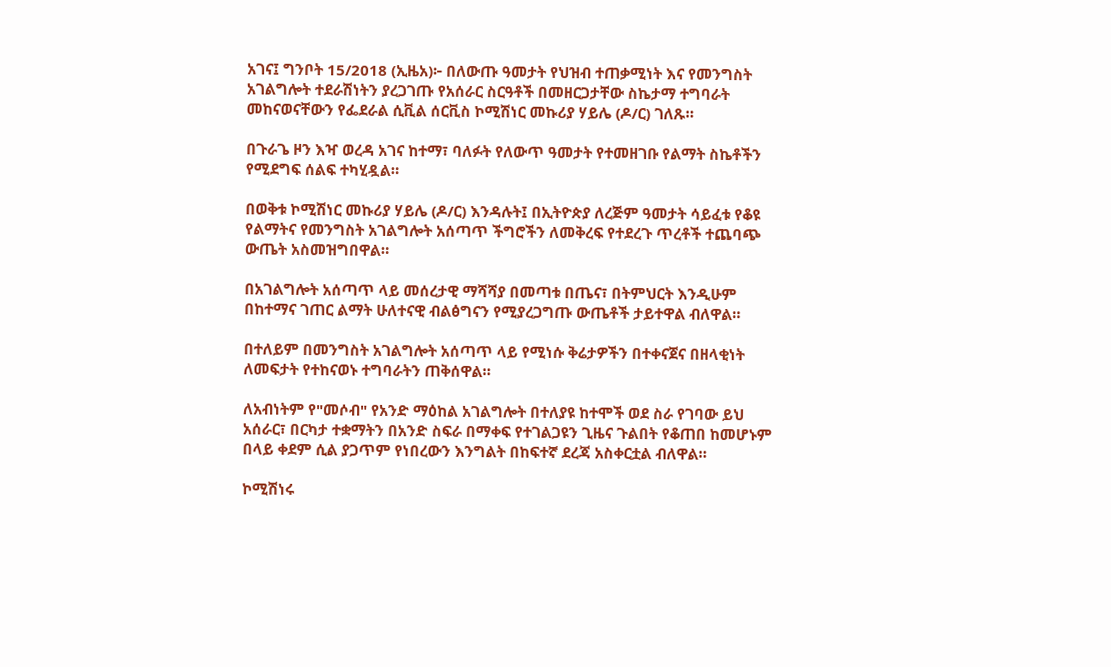አገና፤ ግንቦት 15/2018 (ኢዜአ)፦ በለውጡ ዓመታት የህዝብ ተጠቃሚነት እና የመንግስት አገልግሎት ተደራሽነትን ያረጋገጡ የአሰራር ስርዓቶች በመዘርጋታቸው ስኬታማ ተግባራት መከናወናቸውን የፌደራል ሲቪል ሰርቪስ ኮሚሽነር መኩሪያ ሃይሌ (ዶ/ር) ገለጹ።

በጉራጌ ዞን እዣ ወረዳ አገና ከተማ፣ ባለፉት የለውጥ ዓመታት የተመዘገቡ የልማት ስኬቶችን የሚደግፍ ሰልፍ ተካሂዷል።

በወቅቱ ኮሚሽነር መኩሪያ ሃይሌ (ዶ/ር) እንዳሉት፤ በኢትዮጵያ ለረጅም ዓመታት ሳይፈቱ የቆዩ የልማትና የመንግስት አገልግሎት አሰጣጥ ችግሮችን ለመቅረፍ የተደረጉ ጥረቶች ተጨባጭ ውጤት አስመዝግበዋል።

በአገልግሎት አሰጣጥ ላይ መሰረታዊ ማሻሻያ በመጣቱ በጤና፣ በትምህርት እንዲሁም በከተማና ገጠር ልማት ሁለተናዊ ብልፅግናን የሚያረጋግጡ ውጤቶች ታይተዋል ብለዋል።

በተለይም በመንግስት አገልግሎት አሰጣጥ ላይ የሚነሱ ቅሬታዎችን በተቀናጀና በዘላቂነት ለመፍታት የተከናወኑ ተግባራትን ጠቅሰዋል።

ለአብነትም የ"መሶብ" የአንድ ማዕከል አገልግሎት በተለያዩ ከተሞች ወደ ስራ የገባው ይህ አሰራር፣ በርካታ ተቋማትን በአንድ ስፍራ በማቀፍ የተገልጋዩን ጊዜና ጉልበት የቆጠበ ከመሆኑም በላይ ቀደም ሲል ያጋጥም የነበረውን እንግልት በከፍተኛ ደረጃ አስቀርቷል ብለዋል።

ኮሚሽነሩ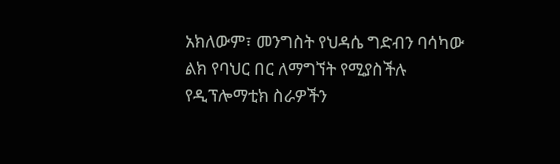አክለውም፣ መንግስት የህዳሴ ግድብን ባሳካው ልክ የባህር በር ለማግኘት የሚያስችሉ የዲፕሎማቲክ ስራዎችን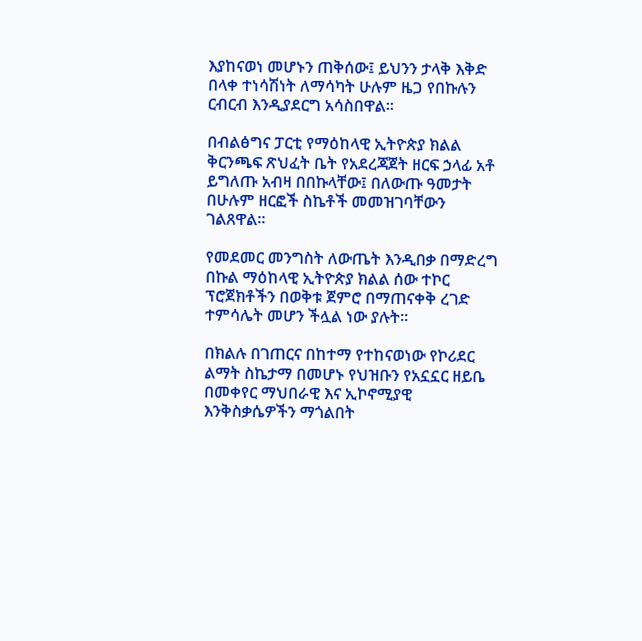እያከናወነ መሆኑን ጠቅሰው፤ ይህንን ታላቅ እቅድ በላቀ ተነሳሽነት ለማሳካት ሁሉም ዜጋ የበኩሉን ርብርብ እንዲያደርግ አሳስበዋል።

በብልፅግና ፓርቲ የማዕከላዊ ኢትዮጵያ ክልል ቅርንጫፍ ጽህፈት ቤት የአደረጃጀት ዘርፍ ኃላፊ አቶ ይግለጡ አብዛ በበኩላቸው፤ በለውጡ ዓመታት በሁሉም ዘርፎች ስኬቶች መመዝገባቸውን ገልጸዋል።

የመደመር መንግስት ለውጤት እንዲበቃ በማድረግ በኩል ማዕከላዊ ኢትዮጵያ ክልል ሰው ተኮር ፕሮጀክቶችን በወቅቱ ጀምሮ በማጠናቀቅ ረገድ ተምሳሌት መሆን ችሏል ነው ያሉት።

በክልሉ በገጠርና በከተማ የተከናወነው የኮሪደር ልማት ስኬታማ በመሆኑ የህዝቡን የአኗኗር ዘይቤ በመቀየር ማህበራዊ እና ኢኮኖሚያዊ እንቅስቃሴዎችን ማጎልበት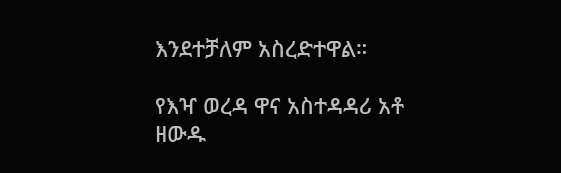እንደተቻለም አስረድተዋል።

የእዣ ወረዳ ዋና አስተዳዳሪ አቶ ዘውዱ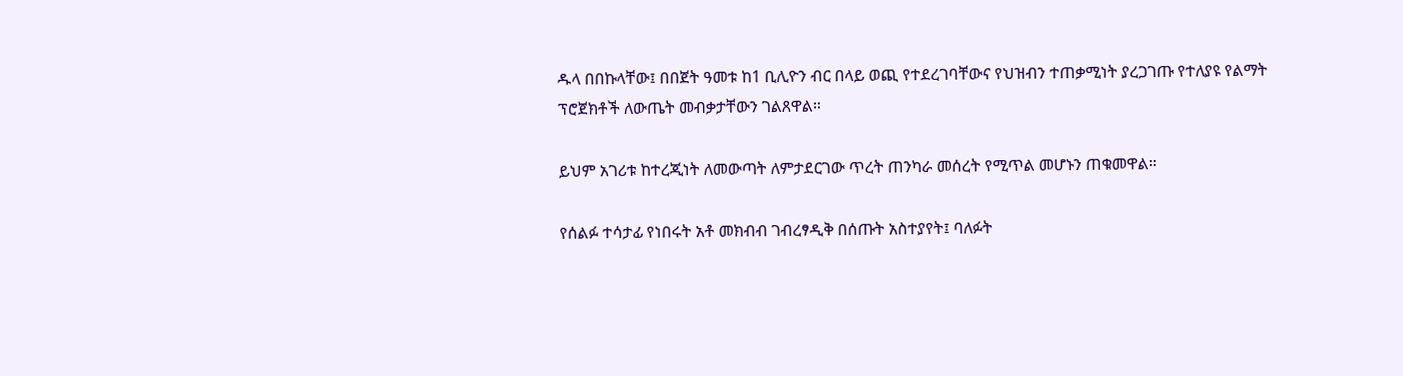ዱላ በበኩላቸው፤ በበጀት ዓመቱ ከ1 ቢሊዮን ብር በላይ ወጪ የተደረገባቸውና የህዝብን ተጠቃሚነት ያረጋገጡ የተለያዩ የልማት ፕሮጀክቶች ለውጤት መብቃታቸውን ገልጸዋል።

ይህም አገሪቱ ከተረጂነት ለመውጣት ለምታደርገው ጥረት ጠንካራ መሰረት የሚጥል መሆኑን ጠቁመዋል።

የሰልፉ ተሳታፊ የነበሩት አቶ መክብብ ገብረፃዲቅ በሰጡት አስተያየት፤ ባለፉት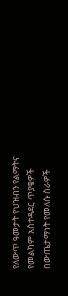የለውጥ ዓመታት የህዝብን የልማትና የመልካም አስተዳደር ጥያቄዎች በውጤታማነት የመለሱ ስራዎች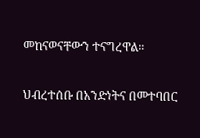መከናወናቸውን ተናግረዋል።

ህብረተሰቡ በአንድነትና በመተባበር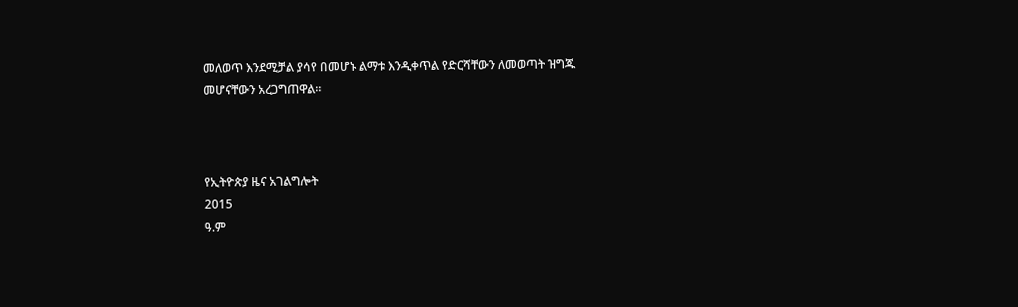መለወጥ እንደሚቻል ያሳየ በመሆኑ ልማቱ እንዲቀጥል የድርሻቸውን ለመወጣት ዝግጁ መሆናቸውን አረጋግጠዋል።



የኢትዮጵያ ዜና አገልግሎት
2015
ዓ.ም